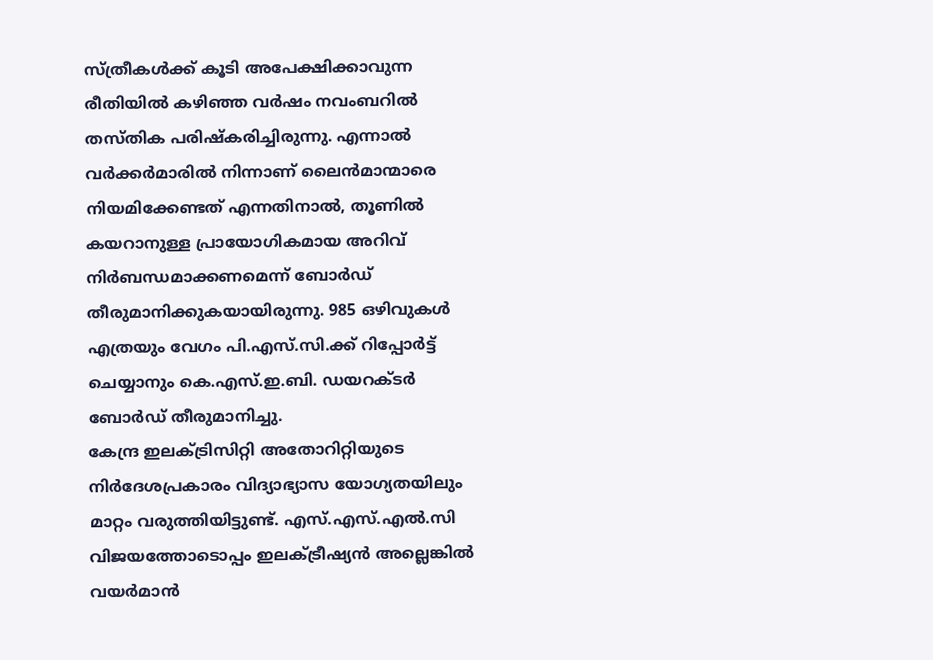സ്ത്രീകൾക്ക് കൂടി അപേക്ഷിക്കാവുന്ന രീതിയിൽ കഴിഞ്ഞ വർഷം നവംബറിൽ തസ്തിക പരിഷ്കരിച്ചിരുന്നു. എന്നാൽ വർക്കർമാരിൽ നിന്നാണ് ലൈൻമാന്മാരെ നിയമിക്കേണ്ടത് എന്നതിനാൽ, തൂണിൽ കയറാനുള്ള പ്രായോഗികമായ അറിവ് നിർബന്ധമാക്കണമെന്ന് ബോർഡ് തീരുമാനിക്കുകയായിരുന്നു. 985 ഒഴിവുകൾ എത്രയും വേഗം പി.എസ്.സി.ക്ക് റിപ്പോർട്ട് ചെയ്യാനും കെ.എസ്.ഇ.ബി. ഡയറക്ടർ ബോർഡ് തീരുമാനിച്ചു.
കേന്ദ്ര ഇലക്ട്രിസിറ്റി അതോറിറ്റിയുടെ നിർദേശപ്രകാരം വിദ്യാഭ്യാസ യോഗ്യതയിലും മാറ്റം വരുത്തിയിട്ടുണ്ട്. എസ്.എസ്.എൽ.സി വിജയത്തോടൊപ്പം ഇലക്ട്രീഷ്യൻ അല്ലെങ്കിൽ വയർമാൻ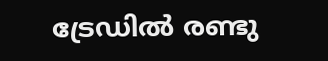ട്രേഡിൽ രണ്ടു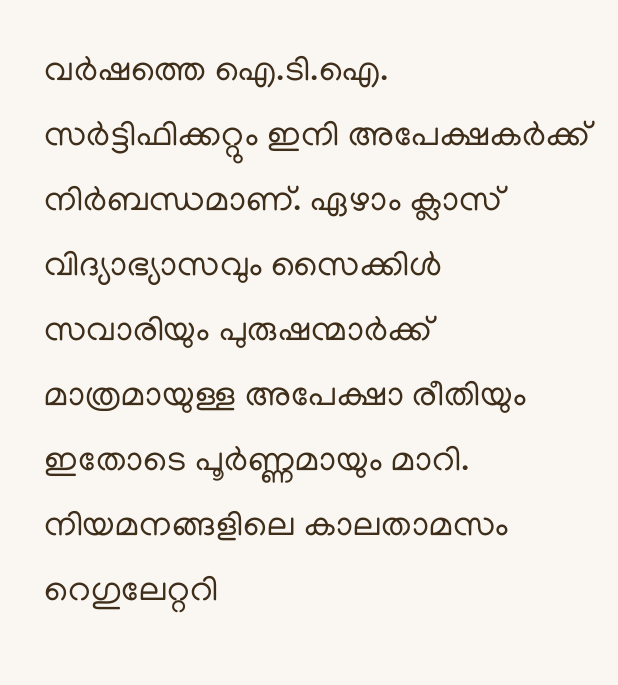വർഷത്തെ ഐ.ടി.ഐ. സർട്ടിഫിക്കറ്റും ഇനി അപേക്ഷകർക്ക് നിർബന്ധമാണ്. ഏഴാം ക്ലാസ് വിദ്യാഭ്യാസവും സൈക്കിൾ സവാരിയും പുരുഷന്മാർക്ക് മാത്രമായുള്ള അപേക്ഷാ രീതിയും ഇതോടെ പൂർണ്ണമായും മാറി. നിയമനങ്ങളിലെ കാലതാമസം റെഗുലേറ്ററി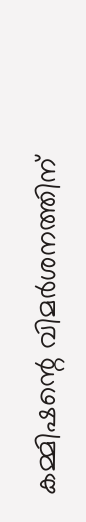കമ്മിഷന്റെ വിമർശനത്തിന്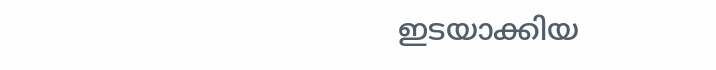ഇടയാക്കിയ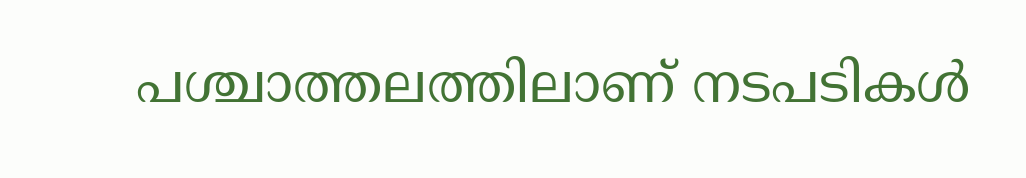പശ്ചാത്തലത്തിലാണ് നടപടികൾ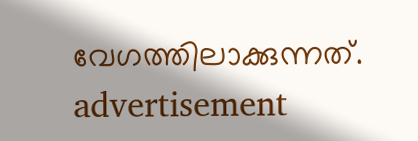വേഗത്തിലാക്കുന്നത്.
advertisement